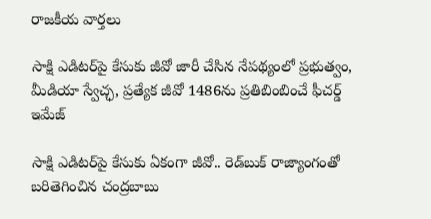రాజకీయ వార్తలు

సాక్షి ఎడిటర్‌పై కేసుకు జీవో జారీ చేసిన నేపథ్యంలో ప్రభుత్వం, మీడియా స్వేచ్ఛ, ప్రత్యేక జీవో 1486ను ప్రతిబింబించే ఫీచర్డ్ ఇమేజ్

సాక్షి ఎడిటర్‌పై కేసుకు ఏకంగా జీవో.. రెడ్‌బుక్ రాజ్యాంగంతో బరితెగించిన చంద్రబాబు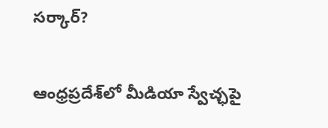సర్కార్?

ఆంధ్రప్రదేశ్‌లో మీడియా స్వేచ్ఛపై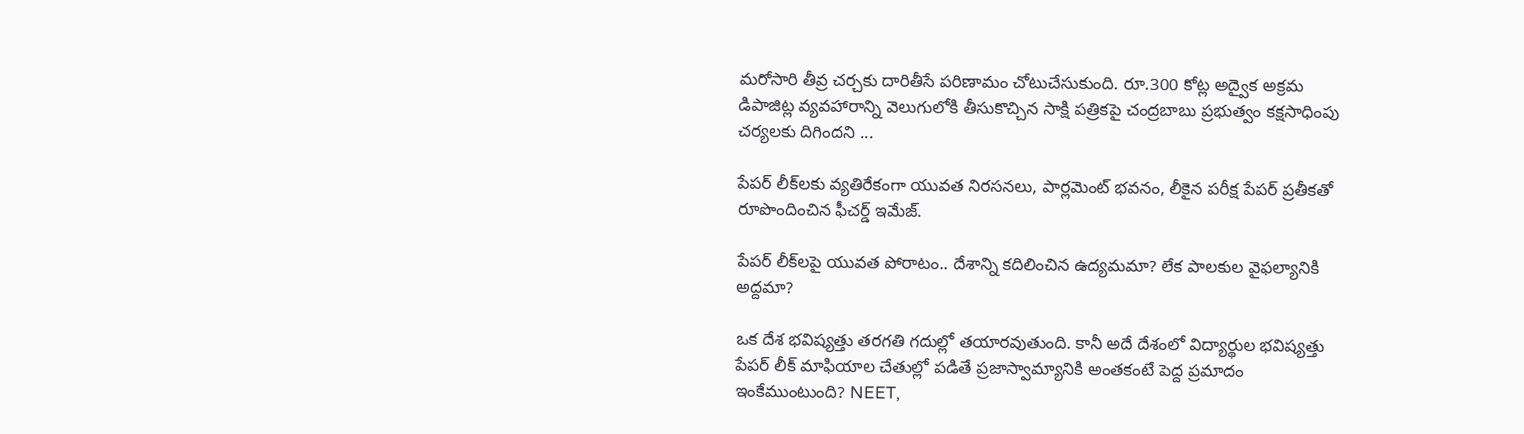మరోసారి తీవ్ర చర్చకు దారితీసే పరిణామం చోటుచేసుకుంది. రూ.300 కోట్ల అద్వైక అక్రమ డిపాజిట్ల వ్యవహారాన్ని వెలుగులోకి తీసుకొచ్చిన సాక్షి పత్రికపై చంద్రబాబు ప్రభుత్వం కక్షసాధింపు చర్యలకు దిగిందని ...

పేపర్ లీక్‌లకు వ్యతిరేకంగా యువత నిరసనలు, పార్లమెంట్ భవనం, లీకైన పరీక్ష పేపర్ ప్రతీకతో రూపొందించిన ఫీచర్డ్ ఇమేజ్.

పేపర్ లీక్‌లపై యువత పోరాటం.. దేశాన్ని కదిలించిన ఉద్యమమా? లేక పాలకుల వైఫల్యానికి అద్దమా?

ఒక దేశ భవిష్యత్తు తరగతి గదుల్లో తయారవుతుంది. కానీ అదే దేశంలో విద్యార్థుల భవిష్యత్తు పేపర్ లీక్ మాఫియాల చేతుల్లో పడితే ప్రజాస్వామ్యానికి అంతకంటే పెద్ద ప్రమాదం ఇంకేముంటుంది? NEET,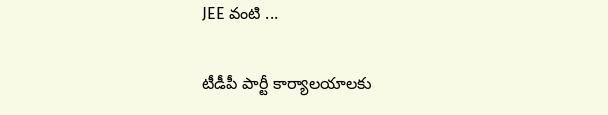JEE వంటి ...

టీడీపీ పార్టీ కార్యాలయాలకు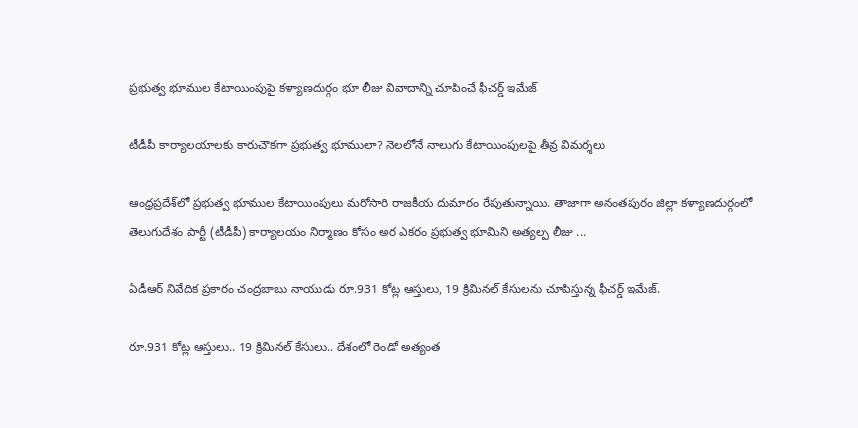ప్రభుత్వ భూముల కేటాయింపుపై కళ్యాణదుర్గం భూ లీజు వివాదాన్ని చూపించే ఫీచర్డ్ ఇమేజ్

టీడీపీ కార్యాలయాలకు కారుచౌకగా ప్రభుత్వ భూములా? నెలలోనే నాలుగు కేటాయింపులపై తీవ్ర విమర్శలు

ఆంధ్రప్రదేశ్‌లో ప్రభుత్వ భూముల కేటాయింపులు మరోసారి రాజకీయ దుమారం రేపుతున్నాయి. తాజాగా అనంతపురం జిల్లా కళ్యాణదుర్గంలో తెలుగుదేశం పార్టీ (టీడీపీ) కార్యాలయం నిర్మాణం కోసం అర ఎకరం ప్రభుత్వ భూమిని అత్యల్ప లీజు ...

ఏడీఆర్ నివేదిక ప్రకారం చంద్రబాబు నాయుడు రూ.931 కోట్ల ఆస్తులు, 19 క్రిమినల్ కేసులను చూపిస్తున్న ఫీచర్డ్ ఇమేజ్.

రూ.931 కోట్ల ఆస్తులు.. 19 క్రిమినల్ కేసులు.. దేశంలో రెండో అత్యంత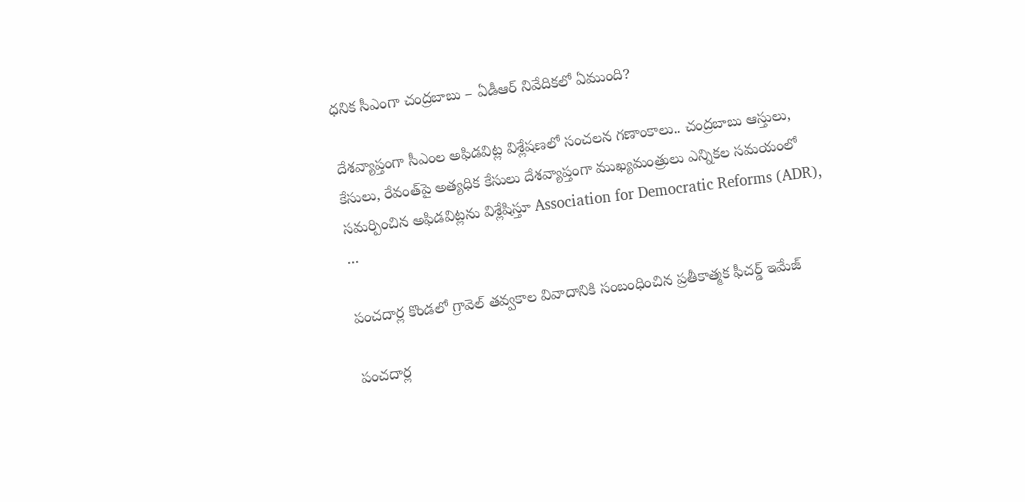ధనిక సీఎంగా చంద్రబాబు – ఏడీఆర్ నివేదికలో ఏముంది?

దేశవ్యాప్తంగా సీఎంల అఫిడవిట్ల విశ్లేషణలో సంచలన గణాంకాలు.. చంద్రబాబు ఆస్తులు, కేసులు, రేవంత్‌పై అత్యధిక కేసులు దేశవ్యాప్తంగా ముఖ్యమంత్రులు ఎన్నికల సమయంలో సమర్పించిన అఫిడవిట్లను విశ్లేషిస్తూ Association for Democratic Reforms (ADR), ...

పంచదార్ల కొండలో గ్రావెల్ తవ్వకాల వివాదానికి సంబంధించిన ప్రతీకాత్మక ఫీచర్డ్ ఇమేజ్

పంచదార్ల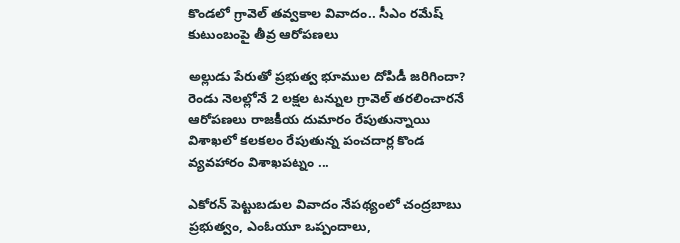కొండలో గ్రావెల్ తవ్వకాల వివాదం.. సీఎం రమేష్ కుటుంబంపై తీవ్ర ఆరోపణలు

అల్లుడు పేరుతో ప్రభుత్వ భూముల దోపిడీ జరిగిందా? రెండు నెలల్లోనే 2 లక్షల టన్నుల గ్రావెల్ తరలించారనే ఆరోపణలు రాజకీయ దుమారం రేపుతున్నాయి విశాఖలో కలకలం రేపుతున్న పంచదార్ల కొండ వ్యవహారం విశాఖపట్నం ...

ఎకోరన్ పెట్టుబడుల వివాదం నేపథ్యంలో చంద్రబాబు ప్రభుత్వం, ఎంఓయూ ఒప్పందాలు,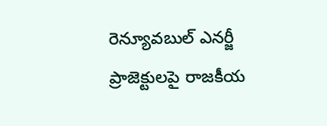రెన్యూవబుల్ ఎనర్జీ ప్రాజెక్టులపై రాజకీయ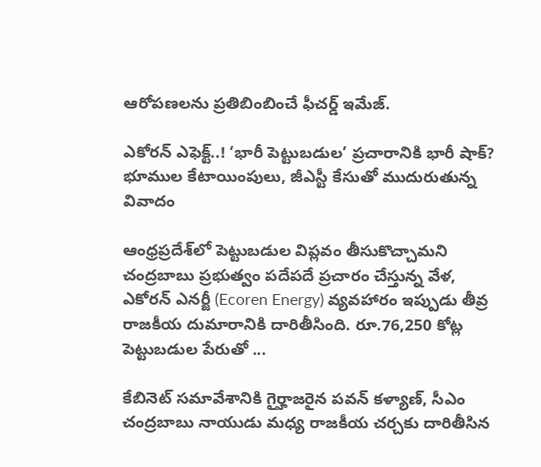ఆరోపణలను ప్రతిబింబించే ఫీచర్డ్ ఇమేజ్.

ఎకోరన్ ఎఫెక్ట్..! ‘భారీ పెట్టుబడుల’ ప్రచారానికి భారీ షాక్? భూముల కేటాయింపులు, జీఎస్టీ కేసుతో ముదురుతున్న వివాదం

ఆంధ్రప్రదేశ్‌లో పెట్టుబడుల విప్లవం తీసుకొచ్చామని చంద్రబాబు ప్రభుత్వం పదేపదే ప్రచారం చేస్తున్న వేళ, ఎకోరన్ ఎనర్జీ (Ecoren Energy) వ్యవహారం ఇప్పుడు తీవ్ర రాజకీయ దుమారానికి దారితీసింది. రూ.76,250 కోట్ల పెట్టుబడుల పేరుతో ...

కేబినెట్ సమావేశానికి గైర్హాజరైన పవన్ కళ్యాణ్, సీఎం చంద్రబాబు నాయుడు మధ్య రాజకీయ చర్చకు దారితీసిన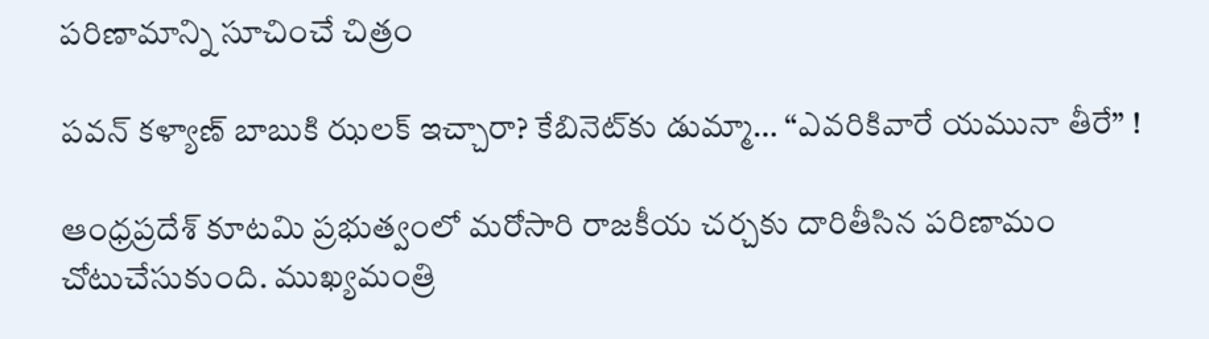పరిణామాన్ని సూచించే చిత్రం

పవన్ కళ్యాణ్ బాబుకి ఝలక్ ఇచ్చారా? కేబినెట్‌కు డుమ్మా… “ఎవరికివారే యమునా తీరే” !

ఆంధ్రప్రదేశ్ కూటమి ప్రభుత్వంలో మరోసారి రాజకీయ చర్చకు దారితీసిన పరిణామం చోటుచేసుకుంది. ముఖ్యమంత్రి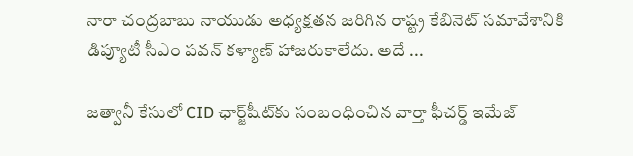నారా చంద్రబాబు నాయుడు అధ్యక్షతన జరిగిన రాష్ట్ర కేబినెట్ సమావేశానికి డిప్యూటీ సీఎం పవన్ కళ్యాణ్ హాజరుకాలేదు. అదే ...

జత్వానీ కేసులో CID ఛార్జ్‌షీట్‌కు సంబంధించిన వార్తా ఫీచర్డ్ ఇమేజ్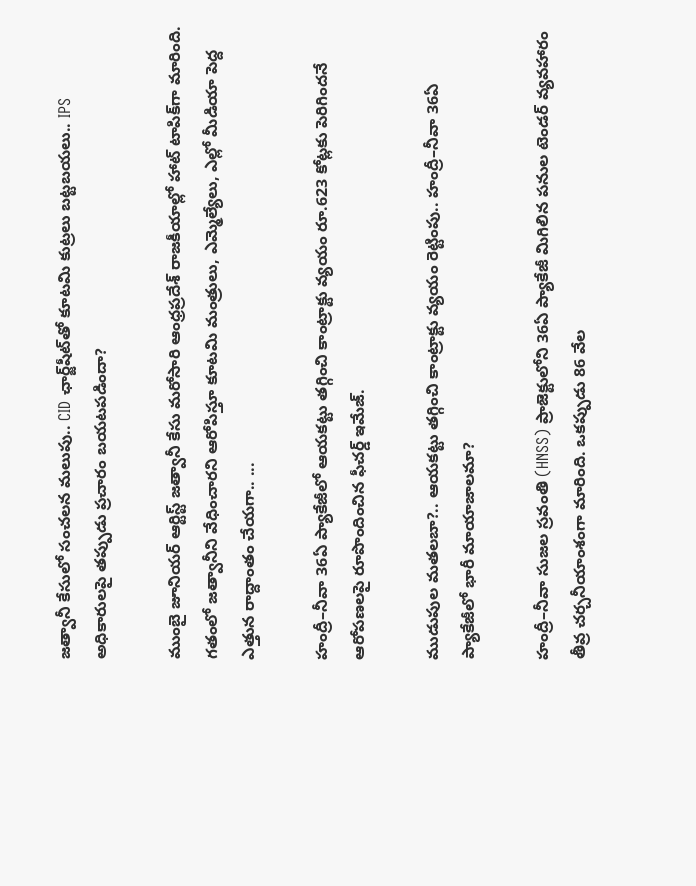జత్వానీ కేసులో సంచలన మలుపు.. CID ఛార్జ్‌షీట్‌తో కూటమి కుట్రలు బట్టబయలు.. IPS అధికారులపై తప్పుడు ప్రచారం బయటపడిందా?

ముంబై జూనియర్ ఆర్టిస్ట్ జత్వానీ కేసు మరోసారి ఆంధ్రప్రదేశ్ రాజకీయాల్లో హాట్ టాపిక్‌గా మారింది. గతంలో జత్వానీని వేధించారని ఆరోపిస్తూ కూటమి మంత్రులు, ఎమ్మెల్యేలు, ఎల్లో మీడియా పెద్ద ఎత్తున రాద్దాంతం చేయగా.. ...

హంద్రీ–నీవా 36ఏ ప్యాకేజీలో ఆయకట్టు తగ్గించి కాంట్రాక్టు వ్యయం రూ.623 కోట్లకు పెరిగిందనే ఆరోపణలపై రూపొందించిన ఫీచర్డ్ ఇమేజ్.

ముడుపుల మతలబా?.. ఆయకట్టు తగ్గించి కాంట్రాక్టు వ్యయం రెట్టింపు.. హంద్రీ–నీవా 36ఏ ప్యాకేజీలో భారీ మాయాజాలమా?

హంద్రీ–నీవా సుజల స్రవంతి (HNSS) ప్రాజెక్టులోని 36ఏ ప్యాకేజీ మిగిలిన పనుల టెండర్ వ్యవహారం తీవ్ర చర్చనీయాంశంగా మారింది. ఒకప్పుడు 86 వేల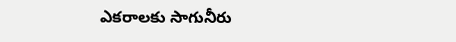ఎకరాలకు సాగునీరు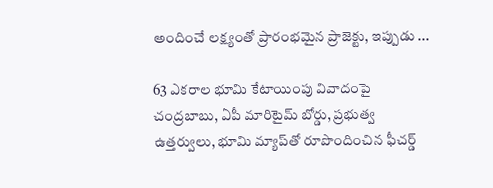అందించే లక్ష్యంతో ప్రారంభమైన ప్రాజెక్టు, ఇప్పుడు ...

63 ఎకరాల భూమి కేటాయింపు వివాదంపై చంద్రబాబు, ఏపీ మారిటైమ్ బోర్డు, ప్రభుత్వ ఉత్తర్వులు, భూమి మ్యాప్‌తో రూపొందించిన ఫీచర్డ్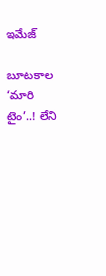ఇమేజ్

బూటకాల ‘మారి టైం’..! లేని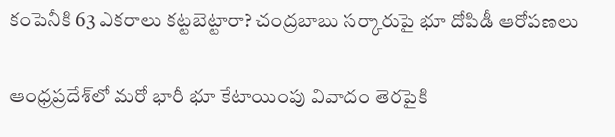కంపెనీకి 63 ఎకరాలు కట్టబెట్టారా? చంద్రబాబు సర్కారుపై భూ దోపిడీ ఆరోపణలు

ఆంధ్రప్రదేశ్‌లో మరో భారీ భూ కేటాయింపు వివాదం తెరపైకి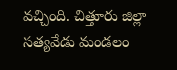వచ్చింది. చిత్తూరు జిల్లా సత్యవేడు మండలం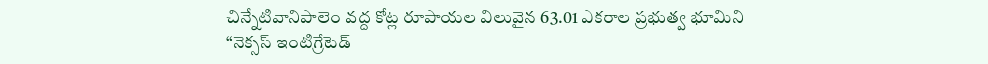చిన్నేటివానిపాలెం వద్ద కోట్ల రూపాయల విలువైన 63.01 ఎకరాల ప్రభుత్వ భూమిని “నెక్సస్ ఇంటిగ్రేటెడ్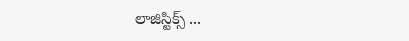లాజిస్టిక్స్ ...